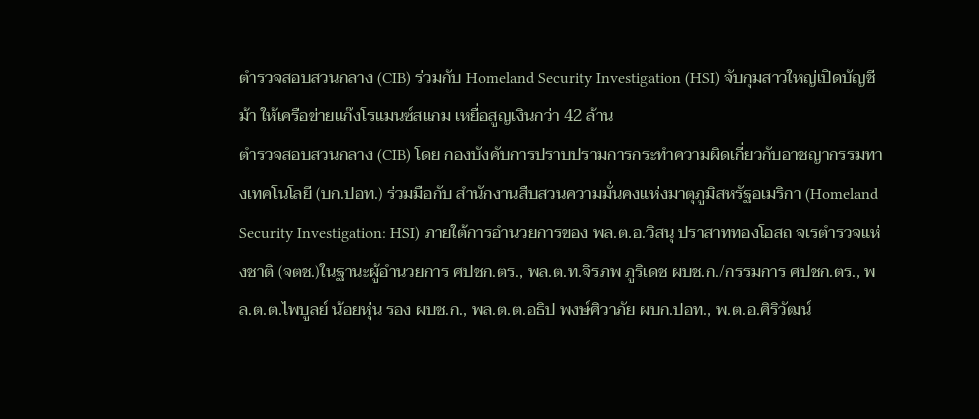ตำรวจสอบสวนกลาง (CIB) ร่วมกับ Homeland Security Investigation (HSI) จับกุมสาวใหญ่เปิดบัญชีม้า ให้เครือข่ายแก๊งโรแมนซ์สแกม เหยื่อสูญเงินกว่า 42 ล้าน
ตำรวจสอบสวนกลาง (CIB) โดย กองบังคับการปราบปรามการกระทำความผิดเกี่ยวกับอาชญากรรมทางเทคโนโลยี (บก.ปอท.) ร่วมมือกับ สำนักงานสืบสวนความมั่นคงแห่งมาตุภูมิสหรัฐอเมริกา (Homeland Security Investigation: HSI) ภายใต้การอำนวยการของ พล.ต.อ.วิสนุ ปราสาททองโอสถ จเรตำรวจแห่งชาติ (จตช.)ในฐานะผู้อำนวยการ ศปชก.ตร., พล.ต.ท.จิรภพ ภูริเดช ผบช.ก./กรรมการ ศปชก.ตร., พล.ต.ต.ไพบูลย์ น้อยหุ่น รอง ผบช.ก., พล.ต.ต.อธิป พงษ์ศิวาภัย ผบก.ปอท., พ.ต.อ.ศิริวัฒน์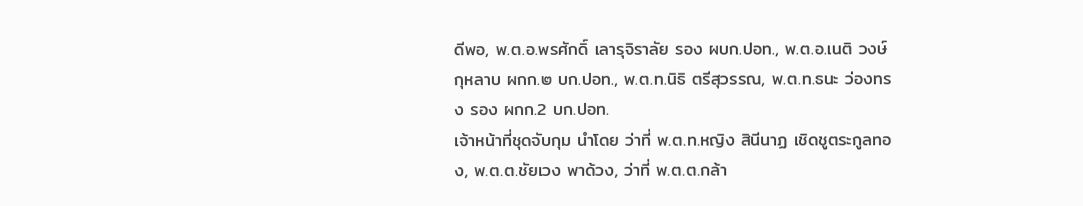ดีพอ, พ.ต.อ.พรศักดิ์ เลารุจิราลัย รอง ผบก.ปอท., พ.ต.อ.เนติ วงษ์กุหลาบ ผกก.๒ บก.ปอท., พ.ต.ท.นิธิ ตรีสุวรรณ, พ.ต.ท.ธนะ ว่องทรง รอง ผกก.2 บก.ปอท.
เจ้าหน้าที่ชุดจับกุม นำโดย ว่าที่ พ.ต.ท.หญิง สินีนาฏ เชิดชูตระกูลทอง, พ.ต.ต.ชัยเวง พาด้วง, ว่าที่ พ.ต.ต.กล้า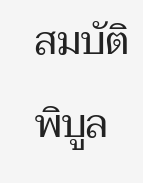สมบัติพิบูล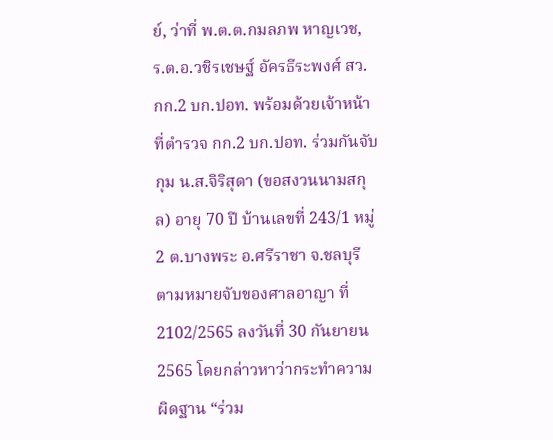ย์, ว่าที่ พ.ต.ต.กมลภพ หาญเวช, ร.ต.อ.วชิรเชษฐ์ อัครธีระพงศ์ สว.กก.2 บก.ปอท. พร้อมด้วยเจ้าหน้าที่ตำรวจ กก.2 บก.ปอท. ร่วมกันจับกุม น.ส.จิริสุดา (ขอสงวนนามสกุล) อายุ 70 ปี บ้านเลขที่ 243/1 หมู่ 2 ต.บางพระ อ.ศรีราชา จ.ชลบุรี ตามหมายจับของศาลอาญา ที่ 2102/2565 ลงวันที่ 30 กันยายน 2565 โดยกล่าวหาว่ากระทำความผิดฐาน “ร่วม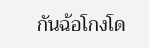กันฉ้อโกงโด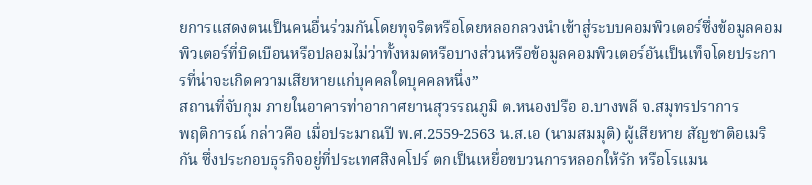ยการแสดงตนเป็นคนอื่นร่วมกันโดยทุจริตหรือโดยหลอกลวงนำเข้าสู่ระบบคอมพิวเตอร์ซึ่งข้อมูลคอมพิวเตอร์ที่บิดเบือนหรือปลอมไม่ว่าทั้งหมดหรือบางส่วนหรือข้อมูลคอมพิวเตอร์อันเป็นเท็จโดยประการที่น่าจะเกิดความเสียหายแก่บุคคลใดบุคคลหนึ่ง”
สถานที่จับกุม ภายในอาคารท่าอากาศยานสุวรรณภูมิ ต.หนองปรือ อ.บางพลี จ.สมุทรปราการ
พฤติการณ์ กล่าวคือ เมื่อประมาณปี พ.ศ.2559-2563 น.ส.เอ (นามสมมุติ) ผู้เสียหาย สัญชาติอเมริกัน ซึ่งประกอบธุรกิจอยู่ที่ประเทศสิงคโปร์ ตกเป็นเหยื่อขบวนการหลอกให้รัก หรือโรแมน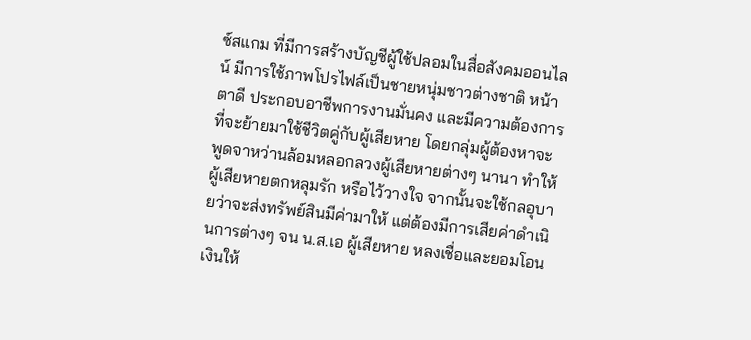ซ์สแกม ที่มีการสร้างบัญชีผู้ใช้ปลอมในสื่อสังคมออนไลน์ มีการใช้ภาพโปรไฟล์เป็นชายหนุ่มชาวต่างชาติ หน้าตาดี ประกอบอาชีพการงานมั่นคง และมีความต้องการที่จะย้ายมาใช้ชีวิตคู่กับผู้เสียหาย โดยกลุ่มผู้ต้องหาจะพูดจาหว่านล้อมหลอกลวงผู้เสียหายต่างๆ นานา ทำให้ผู้เสียหายตกหลุมรัก หรือไว้วางใจ จากนั้นจะใช้กลอุบายว่าจะส่งทรัพย์สินมีค่ามาให้ แต่ต้องมีการเสียค่าดำเนินการต่างๆ จน น.ส.เอ ผู้เสียหาย หลงเชื่อและยอมโอนเงินให้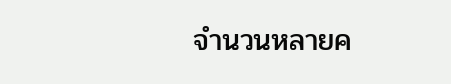จำนวนหลายค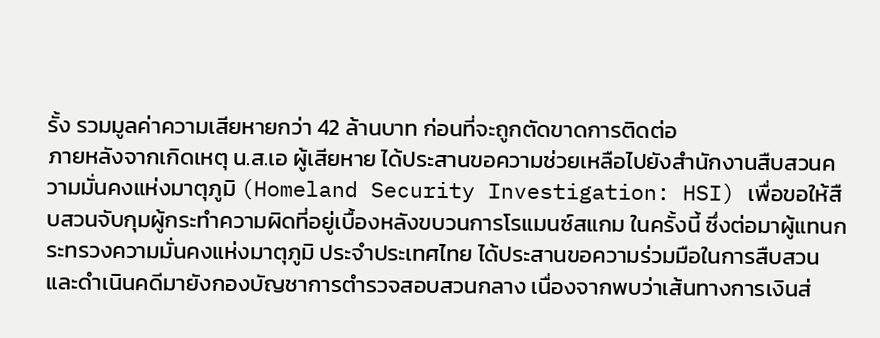รั้ง รวมมูลค่าความเสียหายกว่า 42 ล้านบาท ก่อนที่จะถูกตัดขาดการติดต่อ
ภายหลังจากเกิดเหตุ น.ส.เอ ผู้เสียหาย ได้ประสานขอความช่วยเหลือไปยังสำนักงานสืบสวนความมั่นคงแห่งมาตุภูมิ (Homeland Security Investigation: HSI) เพื่อขอให้สืบสวนจับกุมผู้กระทำความผิดที่อยู่เบื้องหลังขบวนการโรแมนซ์สแกม ในครั้งนี้ ซึ่งต่อมาผู้แทนกระทรวงความมั่นคงแห่งมาตุภูมิ ประจำประเทศไทย ได้ประสานขอความร่วมมือในการสืบสวนและดำเนินคดีมายังกองบัญชาการตำรวจสอบสวนกลาง เนื่องจากพบว่าเส้นทางการเงินส่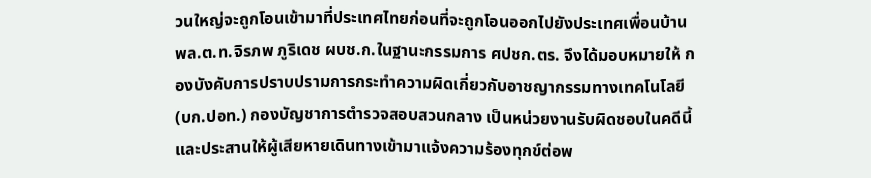วนใหญ่จะถูกโอนเข้ามาที่ประเทศไทยก่อนที่จะถูกโอนออกไปยังประเทศเพื่อนบ้าน
พล.ต.ท.จิรภพ ภูริเดช ผบช.ก.ในฐานะกรรมการ ศปชก.ตร. จึงได้มอบหมายให้ กองบังคับการปราบปรามการกระทำความผิดเกี่ยวกับอาชญากรรมทางเทคโนโลยี (บก.ปอท.) กองบัญชาการตำรวจสอบสวนกลาง เป็นหน่วยงานรับผิดชอบในคดีนี้ และประสานให้ผู้เสียหายเดินทางเข้ามาแจ้งความร้องทุกข์ต่อพ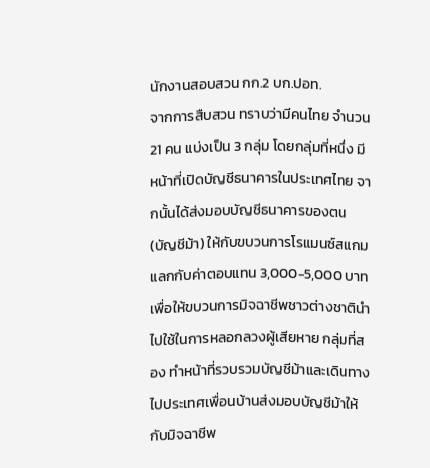นักงานสอบสวน กก.2 บก.ปอท.
จากการสืบสวน ทราบว่ามีคนไทย จำนวน 21 คน แบ่งเป็น 3 กลุ่ม โดยกลุ่มที่หนึ่ง มีหน้าที่เปิดบัญชีธนาคารในประเทศไทย จากนั้นได้ส่งมอบบัญชีธนาคารของตน (บัญชีม้า) ให้กับขบวนการโรแมนซ์สแกม แลกกับค่าตอบแทน 3,000-5,000 บาท เพื่อให้ขบวนการมิจฉาชีพชาวต่างชาตินำไปใช้ในการหลอกลวงผู้เสียหาย กลุ่มที่สอง ทำหน้าที่รวบรวมบัญชีม้าและเดินทางไปประเทศเพื่อนบ้านส่งมอบบัญชีม้าให้กับมิจฉาชีพ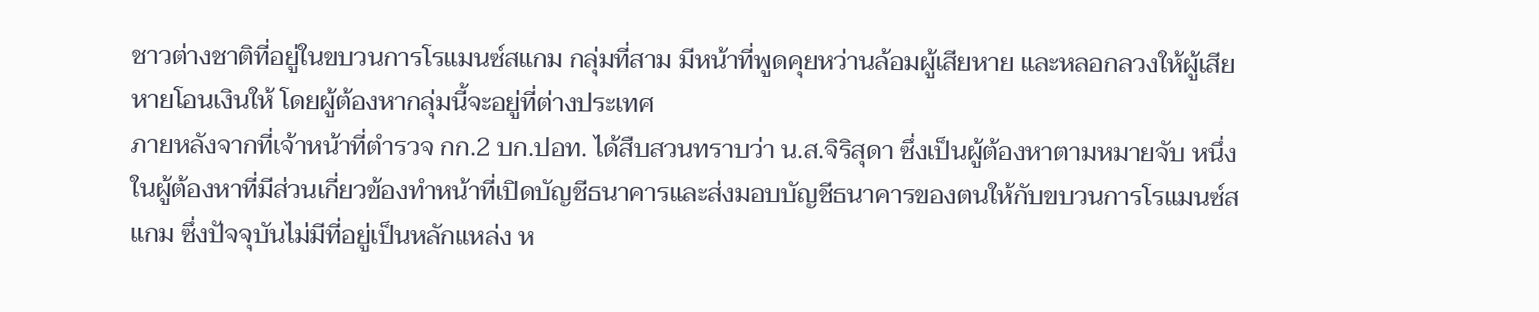ชาวต่างชาติที่อยู่ในขบวนการโรแมนซ์สแกม กลุ่มที่สาม มีหน้าที่พูดคุยหว่านล้อมผู้เสียหาย และหลอกลวงให้ผู้เสียหายโอนเงินให้ โดยผู้ต้องหากลุ่มนี้จะอยู่ที่ต่างประเทศ
ภายหลังจากที่เจ้าหน้าที่ตำรวจ กก.2 บก.ปอท. ได้สืบสวนทราบว่า น.ส.จิริสุดา ซึ่งเป็นผู้ต้องหาตามหมายจับ หนึ่งในผู้ต้องหาที่มีส่วนเกี่ยวข้องทำหน้าที่เปิดบัญชีธนาคารและส่งมอบบัญชีธนาคารของตนให้กับขบวนการโรแมนซ์สแกม ซึ่งปัจจุบันไม่มีที่อยู่เป็นหลักแหล่ง ห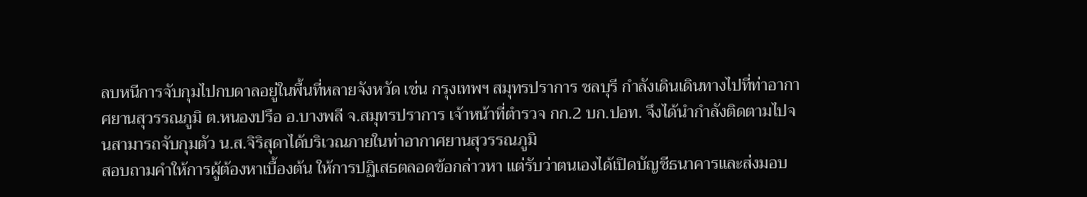ลบหนีการจับกุมไปกบดาลอยู่ในพื้นที่หลายจังหวัด เช่น กรุงเทพฯ สมุทรปราการ ชลบุรี กำลังเดินเดินทางไปที่ท่าอากาศยานสุวรรณภูมิ ต.หนองปรือ อ.บางพลี จ.สมุทรปราการ เจ้าหน้าที่ตำรวจ กก.2 บก.ปอท. จึงได้นำกำลังติดตามไปจนสามารถจับกุมตัว น.ส.จิริสุดาได้บริเวณภายในท่าอากาศยานสุวรรณภูมิ
สอบถามคำให้การผู้ต้องหาเบื้องต้น ให้การปฏิเสธตลอดข้อกล่าวหา แต่รับว่าตนเองได้เปิดบัญชีธนาคารและส่งมอบ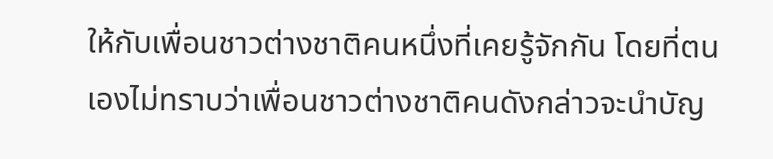ให้กับเพื่อนชาวต่างชาติคนหนึ่งที่เคยรู้จักกัน โดยที่ตนเองไม่ทราบว่าเพื่อนชาวต่างชาติคนดังกล่าวจะนำบัญ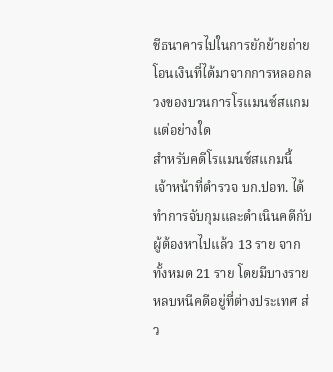ชีธนาคารไปในการยักย้ายถ่ายโอนเงินที่ได้มาจากการหลอกลวงของบวนการโรแมนซ์สแกม แต่อย่างใด
สำหรับคดีโรแมนซ์สแกมนี้ เจ้าหน้าที่ตำรวจ บก.ปอท. ได้ทำการจับกุมและดำเนินคดีกับผู้ต้องหาไปแล้ว 13 ราย จากทั้งหมด 21 ราย โดยมีบางรายหลบหนีคดีอยู่ที่ต่างประเทศ ส่ว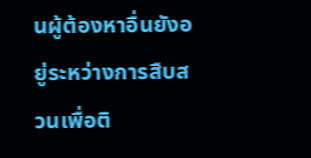นผู้ต้องหาอื่นยังอยู่ระหว่างการสืบสวนเพื่อติ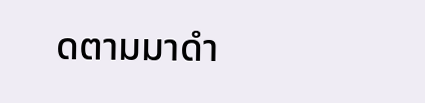ดตามมาดำ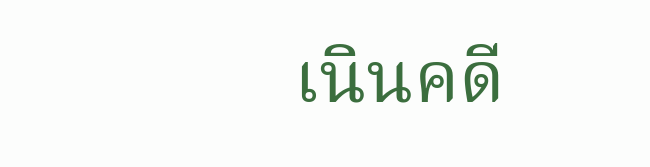เนินคดี